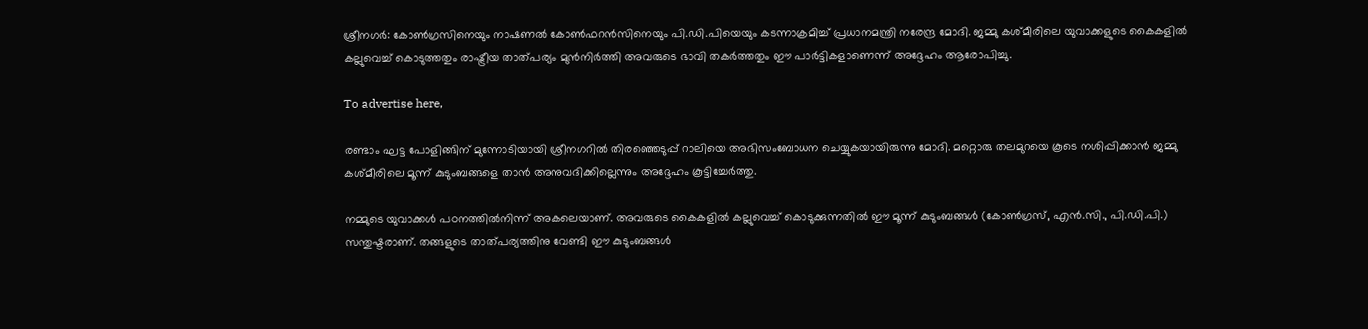ശ്രീനഗര്‍: കോണ്‍ഗ്രസിനെയും നാഷണല്‍ കോണ്‍ഫറന്‍സിനെയും പി.ഡി.പിയെയും കടന്നാക്രമിച്ച് പ്രധാനമന്ത്രി നരേന്ദ്ര മോദി. ജമ്മു കശ്മീരിലെ യുവാക്കളുടെ കൈകളില്‍ കല്ലുവെച്ച് കൊടുത്തതും രാഷ്ട്രീയ താത്പര്യം മുന്‍നിര്‍ത്തി അവരുടെ ഭാവി തകര്‍ത്തതും ഈ പാര്‍ട്ടികളാണെന്ന് അദ്ദേഹം ആരോപിച്ചു.

To advertise here,

രണ്ടാം ഘട്ട പോളിങ്ങിന്‌ മുന്നോടിയായി ശ്രീനഗറില്‍ തിരഞ്ഞെടുപ്പ് റാലിയെ അഭിസംബോധന ചെയ്യുകയായിരുന്നു മോദി. മറ്റൊരു തലമുറയെ കൂടെ നശിപ്പിക്കാന്‍ ജമ്മു കശ്മീരിലെ മൂന്ന് കുടുംബങ്ങളെ താന്‍ അനുവദിക്കില്ലെന്നും അദ്ദേഹം കൂട്ടിച്ചേര്‍ത്തു.

നമ്മുടെ യുവാക്കള്‍ പഠനത്തില്‍നിന്ന് അകലെയാണ്. അവരുടെ കൈകളില്‍ കല്ലുവെച്ച് കൊടുക്കുന്നതില്‍ ഈ മൂന്ന് കുടുംബങ്ങള്‍ (കോണ്‍ഗ്രസ്, എന്‍.സി., പി.ഡി.പി.) സന്തുഷ്ടരാണ്. തങ്ങളുടെ താത്പര്യത്തിനു വേണ്ടി ഈ കുടുംബങ്ങള്‍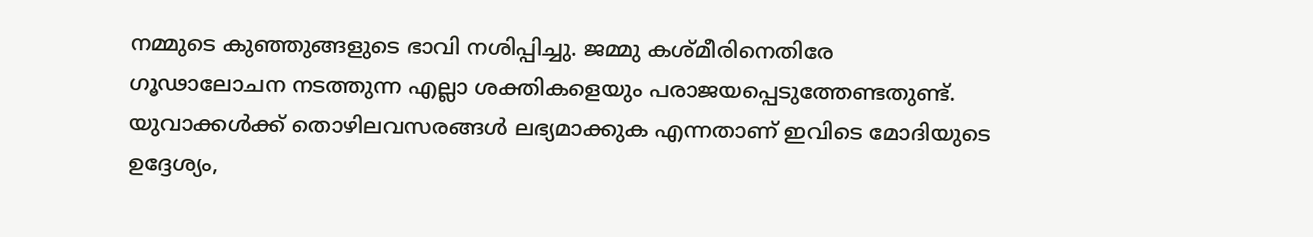നമ്മുടെ കുഞ്ഞുങ്ങളുടെ ഭാവി നശിപ്പിച്ചു. ജമ്മു കശ്മീരിനെതിരേ ഗൂഢാലോചന നടത്തുന്ന എല്ലാ ശക്തികളെയും പരാജയപ്പെടുത്തേണ്ടതുണ്ട്. യുവാക്കള്‍ക്ക് തൊഴിലവസരങ്ങള്‍ ലഭ്യമാക്കുക എന്നതാണ് ഇവിടെ മോദിയുടെ ഉദ്ദേശ്യം,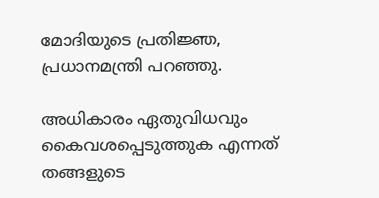മോദിയുടെ പ്രതിജ്ഞ, പ്രധാനമന്ത്രി പറഞ്ഞു.

അധികാരം ഏതുവിധവും കൈവശപ്പെടുത്തുക എന്നത് തങ്ങളുടെ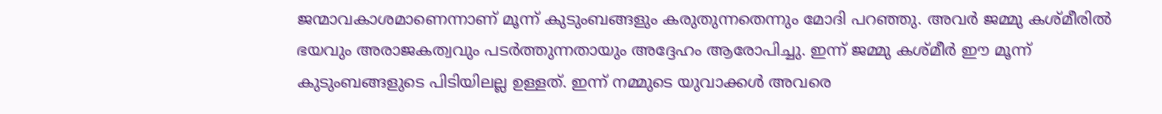ജന്മാവകാശമാണെന്നാണ് മൂന്ന് കുടുംബങ്ങളും കരുതുന്നതെന്നും മോദി പറഞ്ഞു. അവര്‍ ജമ്മു കശ്മീരില്‍ ഭയവും അരാജകത്വവും പടര്‍ത്തുന്നതായും അദ്ദേഹം ആരോപിച്ചു. ഇന്ന് ജമ്മു കശ്മീര്‍ ഈ മൂന്ന് കുടുംബങ്ങളുടെ പിടിയിലല്ല ഉള്ളത്. ഇന്ന് നമ്മുടെ യുവാക്കള്‍ അവരെ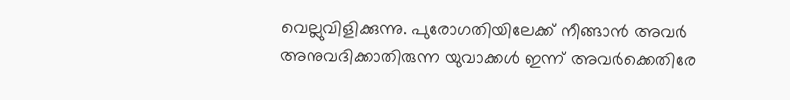വെല്ലുവിളിക്കുന്നു. പുരോഗതിയിലേക്ക് നീങ്ങാന്‍ അവര്‍ അനുവദിക്കാതിരുന്ന യുവാക്കള്‍ ഇന്ന് അവര്‍ക്കെതിരേ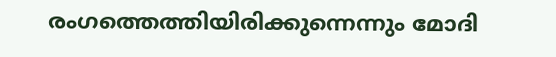രംഗത്തെത്തിയിരിക്കുന്നെന്നും മോദി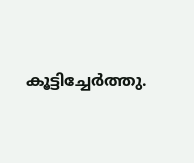കൂട്ടിച്ചേര്‍ത്തു.